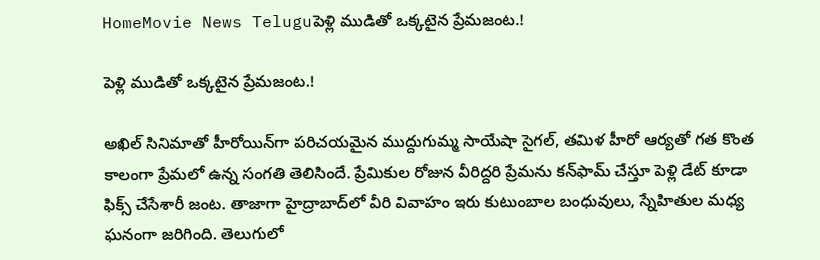HomeMovie News Teluguపెళ్లి ముడితో ఒక్కటైన ప్రేమజంట.!

పెళ్లి ముడితో ఒక్కటైన ప్రేమజంట.!

అఖిల్‌ సినిమాతో హీరోయిన్‌గా పరిచయమైన ముద్దుగుమ్మ సాయేషా సైగల్‌, తమిళ హీరో ఆర్యతో గత కొంత కాలంగా ప్రేమలో ఉన్న సంగతి తెలిసిందే. ప్రేమికుల రోజున వీరిద్దరి ప్రేమను కన్‌ఫామ్‌ చేస్తూ పెళ్లి డేట్‌ కూడా ఫిక్స్‌ చేసేశారీ జంట. తాజాగా హైద్రాబాద్‌లో వీరి వివాహం ఇరు కుటుంబాల బంధువులు, స్నేహితుల మధ్య ఘనంగా జరిగింది. తెలుగులో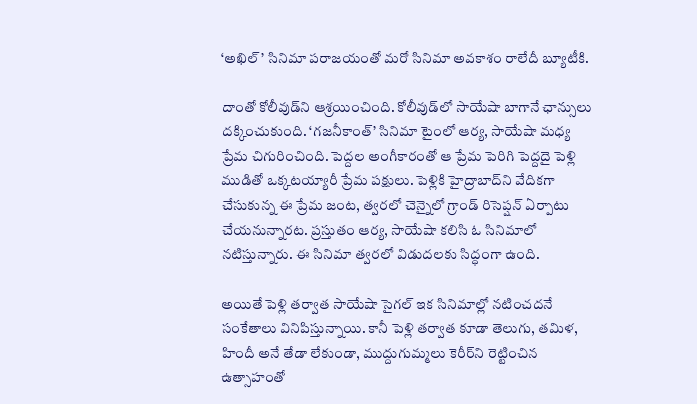‘అఖిల్‌’ సినిమా పరాజయంతో మరో సినిమా అవకాశం రాలేదీ బ్యూటీకి.

దాంతో కోలీవుడ్‌ని ఆశ్రయించింది. కోలీవుడ్‌లో సాయేషా బాగానే ఛాన్సులు దక్కించుకుంది. ‘గజనీకాంత్‌’ సినిమా టైంలో ఆర్య, సాయేషా మధ్య ప్రేమ చిగురించింది. పెద్దల అంగీకారంతో ఆ ప్రేమ పెరిగి పెద్దదై పెళ్లి ముడితో ఒక్కటయ్యారీ ప్రేమ పక్షులు. పెళ్లికి హైద్రాబాద్‌ని వేదికగా చేసుకున్న ఈ ప్రేమ జంట, త్వరలో చెన్నైలో గ్రాండ్‌ రిసెప్షన్‌ ఏర్పాటు చేయనున్నారట. ప్రస్తుతం ఆర్య, సాయేషా కలిసి ఓ సినిమాలో నటిస్తున్నారు. ఈ సినిమా త్వరలో విడుదలకు సిద్ధంగా ఉంది.

అయితే పెళ్లి తర్వాత సాయేషా సైగల్‌ ఇక సినిమాల్లో నటించదనే సంకేతాలు వినిపిస్తున్నాయి. కానీ పెళ్లి తర్వాత కూడా తెలుగు, తమిళ, హిందీ అనే తేడా లేకుండా, ముద్దుగుమ్మలు కెరీర్‌ని రెట్టించిన ఉత్సాహంతో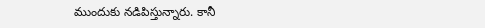ముందుకు నడిపిస్తున్నారు. కానీ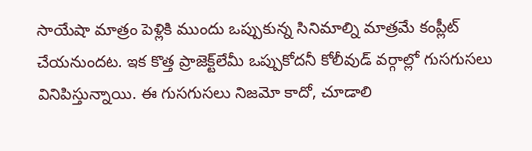సాయేషా మాత్రం పెళ్లికి ముందు ఒప్పుకున్న సినిమాల్ని మాత్రమే కంప్లీట్‌ చేయనుందట. ఇక కొత్త ప్రాజెక్ట్‌లేమీ ఒప్పుకోదనీ కోలీవుడ్‌ వర్గాల్లో గుసగుసలు వినిపిస్తున్నాయి. ఈ గుసగుసలు నిజమో కాదో, చూడాలి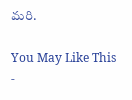మరి.

You May Like This
-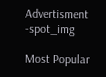Advertisment -spot_img

Most Popular